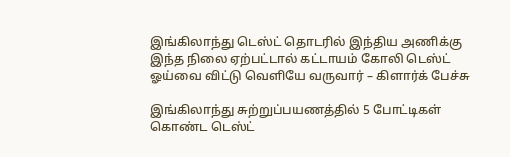இங்கிலாந்து டெஸ்ட் தொடரில் இந்திய அணிக்கு இந்த நிலை ஏற்பட்டால் கட்டாயம் கோலி டெஸ்ட் ஓய்வை விட்டு வெளியே வருவார் – கிளார்க் பேச்சு

இங்கிலாந்து சுற்றுப்பயணத்தில் 5 போட்டிகள் கொண்ட டெஸ்ட்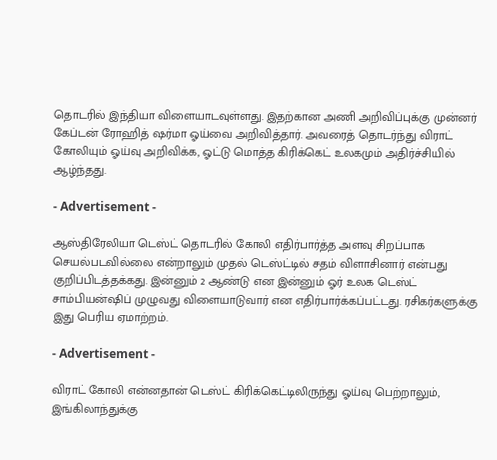தொடரில் இந்தியா விளையாடவுள்ளது. இதற்கான அணி அறிவிப்புக்கு முன்னர் கேப்டன் ரோஹித் ஷர்மா ஓய்வை அறிவித்தார். அவரைத் தொடர்ந்து விராட் கோலியும் ஓய்வு அறிவிக்க, ஓட்டு மொத்த கிரிக்கெட் உலகமும் அதிர்ச்சியில் ஆழ்ந்தது.

- Advertisement -

ஆஸ்திரேலியா டெஸ்ட் தொடரில் கோலி எதிர்பார்த்த அளவு சிறப்பாக செயல்படவில்லை என்றாலும் முதல் டெஸ்ட்டில் சதம் விளாசினார் என்பது குறிப்பிடத்தக்கது. இன்னும் 2 ஆண்டு என இன்னும் ஓர் உலக டெஸ்ட் சாம்பியன்ஷிப் முழுவது விளையாடுவார் என எதிர்பார்க்கப்பட்டது. ரசிகர்களுக்கு இது பெரிய ஏமாற்றம்.

- Advertisement -

விராட் கோலி என்னதான் டெஸ்ட் கிரிக்கெட்டிலிருந்து ஓய்வு பெற்றாலும், இங்கிலாந்துக்கு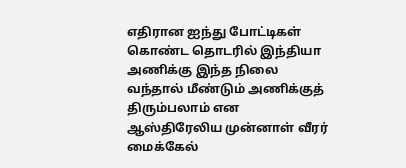எதிரான ஐந்து போட்டிகள் கொண்ட தொடரில் இந்தியா அணிக்கு இந்த நிலை வந்தால் மீண்டும் அணிக்குத் திரும்பலாம் என ஆஸ்திரேலிய முன்னாள் வீரர் மைக்கேல்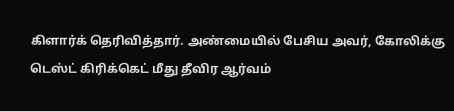கிளார்க் தெரிவித்தார். அண்மையில் பேசிய அவர், கோலிக்கு டெஸ்ட் கிரிக்கெட் மீது தீவிர ஆர்வம்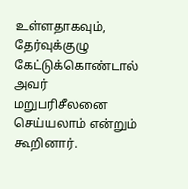உள்ளதாகவும், தேர்வுக்குழு கேட்டுக்கொண்டால் அவர் மறுபரிசீலனை செய்யலாம் என்றும் கூறினார்.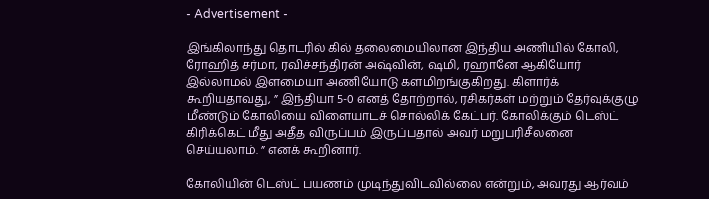- Advertisement -

இங்கிலாந்து தொடரில் கில் தலைமையிலான இந்திய அணியில் கோலி, ரோஹித் சர்மா, ரவிச்சந்திரன் அஷ்வின், ஷமி, ரஹானே ஆகியோர் இல்லாமல் இளமையா அணியோடு களமிறங்குகிறது. கிளார்க் கூறியதாவது, ” இந்தியா 5-0 எனத் தோற்றால், ரசிகர்கள் மற்றும் தேர்வுக்குழு மீண்டும் கோலியை விளையாடச் சொல்லிக் கேட்பர். கோலிக்கும் டெஸ்ட் கிரிக்கெட் மீது அதீத விருப்பம் இருப்பதால் அவர் மறுபரிசீலனை செய்யலாம். ” எனக் கூறினார்.

கோலியின் டெஸ்ட் பயணம் முடிந்துவிடவில்லை என்றும், அவரது ஆர்வம்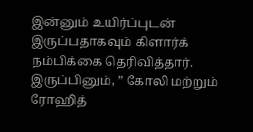இன்னும் உயிர்ப்புடன் இருப்பதாகவும் கிளார்க் நம்பிக்கை தெரிவித்தார். இருப்பினும், ” கோலி மற்றும் ரோஹித்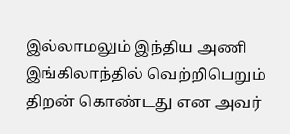இல்லாமலும் இந்திய அணி இங்கிலாந்தில் வெற்றிபெறும் திறன் கொண்டது என அவர்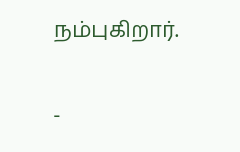நம்புகிறார்.

-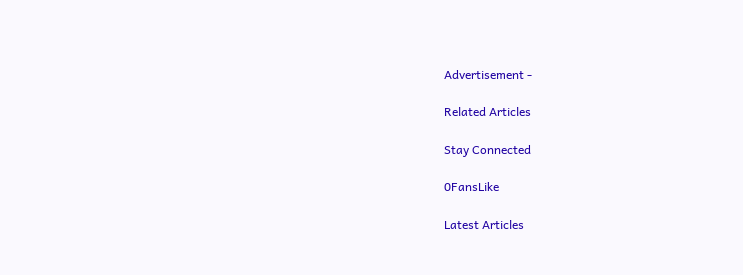Advertisement -

Related Articles

Stay Connected

0FansLike

Latest Articles